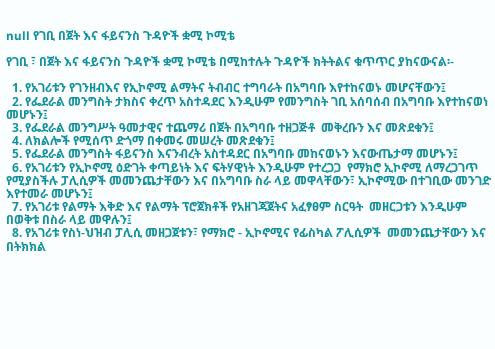null የገቢ በጀት እና ፋይናንስ ጉዳዮች ቋሚ ኮሚቴ

የገቢ ፣ በጀት እና ፋይናንስ ጉዳዮች ቋሚ ኮሚቴ በሚከተሉት ጉዳዮች ክትትልና ቁጥጥር ያከናውናል፡-

  1. የአገሪቱን የገንዘብእና የኢኮኖሚ ልማትና ትብብር ተግባራት በአግባቡ እየተከናወኑ መሆናቸውን፤
  2. የፌደራል መንግስት ታክስና ቀረጥ አስተዳደር እንዲሁም የመንግስት ገቢ አሰባሰብ በአግባቡ እየተከናወነ መሆኑን፤
  3. የፌደራል መንግሥት ዓመታዊና ተጨማሪ በጀት በአግባቡ ተዘጋጅቶ  መቅረቡን እና መጽደቁን፤
  4. ለክልሎች የሚሰጥ ድጎማ በቀመሩ መሠረት መጽደቁን፤
  5. የፌደራል መንግስት ፋይናንስ እናንብረት አስተዳደር በአግባቡ መከናወኑን እናውጤታማ መሆኑን፤
  6. የአገሪቱን የኢኮኖሚ ዕድገት ቀጣይነት እና ፍትሃዊነት እንዲሁም የተረጋጋ  የማክሮ ኢኮኖሚ ለማረጋገጥ የሚያስችሉ ፓሊሲዎች መመንጨታቸውን እና በአግባቡ ስራ ላይ መዋላቸውን፣ ኢኮኖሚው በተገቢው መንገድ እየተመራ መሆኑን፤
  7. የአገሪቱ የልማት እቅድ እና የልማት ፕሮጀክቶች የአዘገጃጀትና አፈፃፀም ስርዓት  መዘርጋቱን እንዲሁም በወቅቱ በስራ ላይ መዋሉን፤
  8. የአገሪቱ የስነ-ህዝብ ፓሊሲ መዘጋጀቱን፣ የማክሮ - ኢኮኖሚና የፊስካል ፖሊሲዎች  መመንጨታቸውን እና በትክክል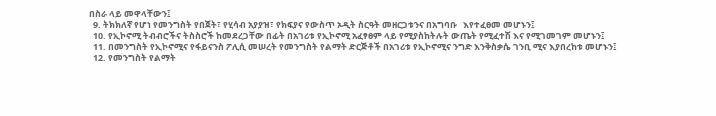በስራ ላይ መዋላቸውን፤
  9. ትክክለኛ የሆነ የመንግስት የበጀት፣ የሂሳብ አያያዝ፣ የክፍያና የውስጥ ኦዲት ስርዓት መዘርጋቱንና በአግባቡ   እየተፈፀመ መሆኑን፤
  10. የኢኮኖሚ ትብብሮችና ትስስሮች ከመደረጋቸው በፊት በአገሪቱ የኢኮኖሚ አፈፃፀም ላይ የሚያስከትሉት ውጤት የሚፈተሽ እና የሚገመገም መሆኑን፤
  11. በመንግስት የኢኮኖሚና የፋይናንስ ፖሊሲ መሠረት የመንግስት የልማት ድርጅቶች በአገሪቱ የኢኮኖሚና ንግድ እንቅስቃሴ ገንቢ ሚና እያበረከቱ መሆኑን፤
  12. የመንግስት የልማት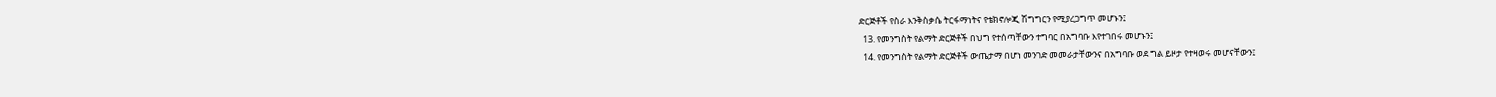ድርጅቶች የስራ እንቅስቃሴ ትርፋማነትና የቴክኖሎጂ ሽግግርን የሚያረጋግጥ መሆኑን፤
  13. የመንግስት የልማት ድርጅቶች በህግ የተሰጣቸውን ተግባር በአግባቡ እየተገበሩ መሆኑን፤
  14. የመንግስት የልማት ድርጅቶች ውጤታማ በሆነ መንገድ መመራታቸውንና በአግባቡ ወደ ግል ይዞታ የተዛወሩ መሆናቸውን፤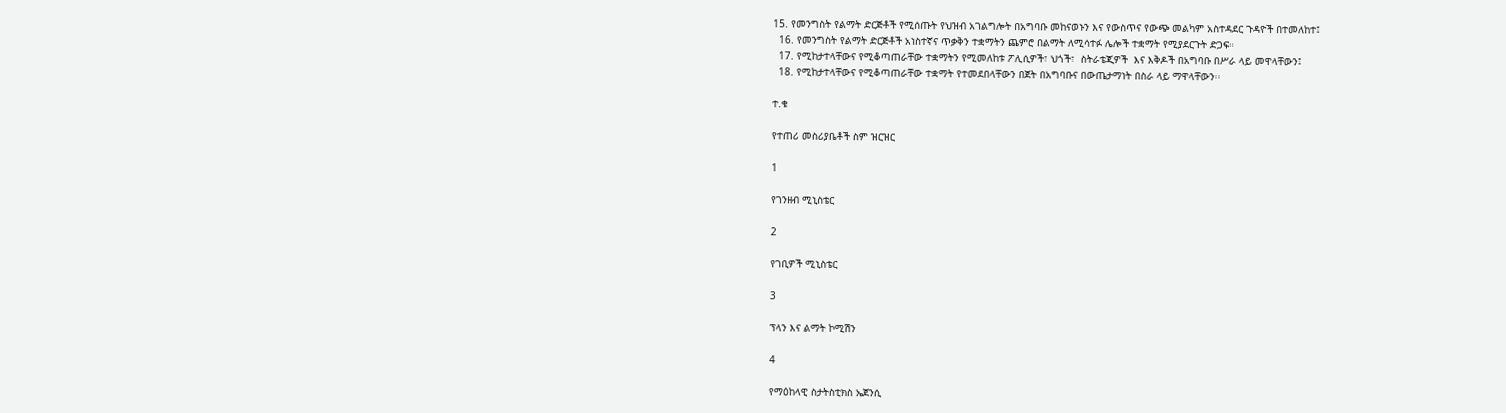15. የመንግስት የልማት ድርጅቶች የሚሰጡት የህዝብ አገልግሎት በአግባቡ መከናወኑን እና የውስጥና የውጭ መልካም አስተዳደር ጉዳዮች በተመለከተ፤
  16. የመንግስት የልማት ድርጅቶች አነስተኛና ጥቃቅን ተቋማትን ጨምሮ በልማት ለሚሳተፉ ሌሎች ተቋማት የሚያደርጉት ድጋፍ።
  17. የሚከታተላቸውና የሚቆጣጠራቸው ተቋማትን የሚመለከቱ ፖሊሲዎች፣ ህጎች፣  ስትራቴጂዎች  እና እቅዶች በአግባቡ በሥራ ላይ መዋላቸውን፤
  18. የሚከታተላቸውና የሚቆጣጠራቸው ተቋማት የተመደበላቸውን በጀት በአግባቡና በውጤታማነት በስራ ላይ ማዋላቸውን፡፡

ተ.ቁ

የተጠሪ መስሪያቤቶች ስም ዝርዝር

1

የገንዘብ ሚኒስቴር

2

የገቢዎች ሚኒስቴር

3

ፕላን እና ልማት ኮሚሽን

4

የማዕከላዊ ስታትስቲክስ ኤጀንሲ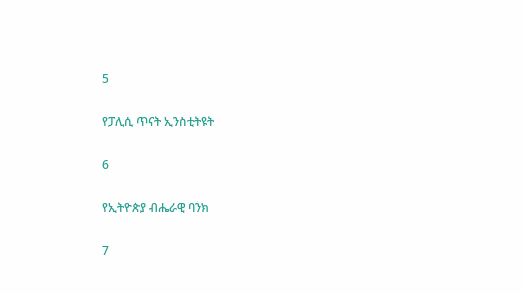5

የፓሊሲ ጥናት ኢንስቲትዩት

6

የኢትዮጵያ ብሔራዊ ባንክ

7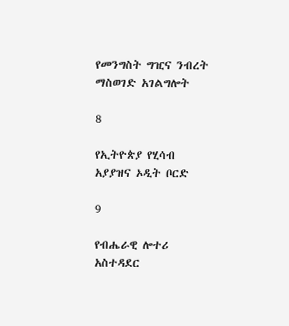የመንግስት ግዢና ንብረት ማስወገድ አገልግሎት

8

የኢትዮጵያ የሂሳብ አያያዝና ኦዲት ቦርድ

9

የብሔራዊ ሎተሪ አስተዳደር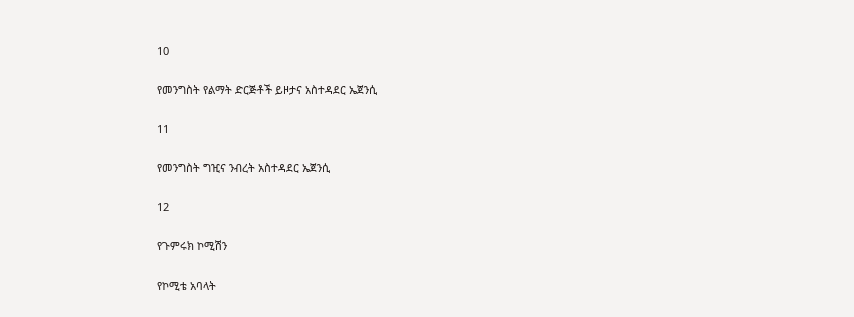10

የመንግስት የልማት ድርጅቶች ይዞታና አስተዳደር ኤጀንሲ

11

የመንግስት ግዢና ንብረት አስተዳደር ኤጀንሲ

12

የጉምሩክ ኮሚሽን

የኮሚቴ አባላት